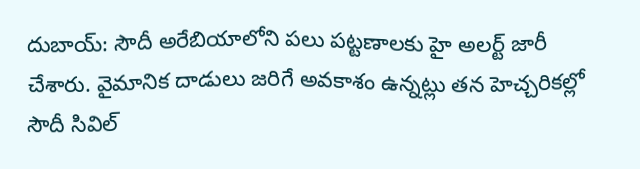దుబాయ్: సౌదీ అరేబియాలోని పలు పట్టణాలకు హై అలర్ట్ జారీ చేశారు. వైమానిక దాడులు జరిగే అవకాశం ఉన్నట్లు తన హెచ్చరికల్లో సౌదీ సివిల్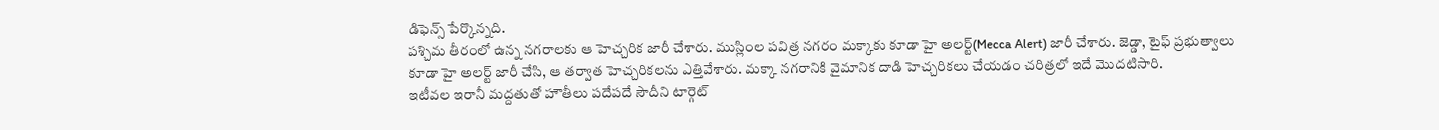డిఫెన్స్ పేర్కొన్నది.
పశ్చిమ తీరంలో ఉన్న నగరాలకు ఆ హెచ్చరిక జారీ చేశారు. ముస్లింల పవిత్ర నగరం మక్కాకు కూడా హై అలర్ట్(Mecca Alert) జారీ చేశారు. జెడ్డా, టైఫ్ ప్రభుత్వాలు కూడా హై అలర్ట్ జారీ చేసి, ఆ తర్వాత హెచ్చరికలను ఎత్తివేశారు. మక్కా నగరానికి వైమానిక దాడి హెచ్చరికలు చేయడం చరిత్రలో ఇదే మొదటిసారి.
ఇటీవల ఇరానీ మద్దతుతో హౌతీలు పదేపదే సౌదీని టార్గెట్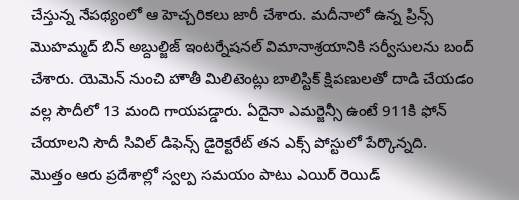చేస్తున్న నేపథ్యంలో ఆ హెచ్చరికలు జారీ చేశారు. మదీనాలో ఉన్న ప్రిన్స్ మొహమ్మద్ బిన్ అబ్దుల్జిజ్ ఇంటర్నేషనల్ విమానాశ్రయానికి సర్వీసులను బంద్ చేశారు. యెమెన్ నుంచి హౌతీ మిలిటెంట్లు బాలిస్టిక్ క్షిపణులతో దాడి చేయడం వల్ల సౌదీలో 13 మంది గాయపడ్డారు. ఏదైనా ఎమర్జెన్సీ ఉంటే 911కి ఫోన్ చేయాలని సౌదీ సివిల్ డిఫెన్స్ డైరెక్టరేట్ తన ఎక్స్ పోస్టులో పేర్కొన్నది.
మొత్తం ఆరు ప్రదేశాల్లో స్వల్ప సమయం పాటు ఎయిర్ రెయిడ్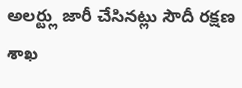అలర్ట్లు జారీ చేసినట్లు సౌదీ రక్షణ శాఖ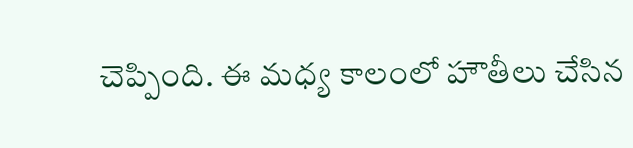చెప్పింది. ఈ మధ్య కాలంలో హౌతీలు చేసిన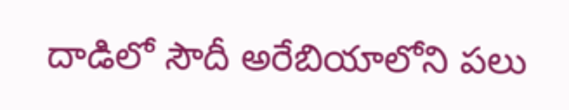దాడిలో సౌదీ అరేబియాలోని పలు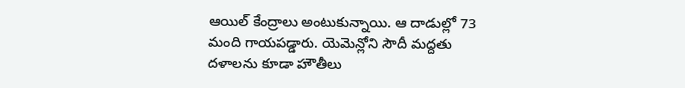ఆయిల్ కేంద్రాలు అంటుకున్నాయి. ఆ దాడుల్లో 73 మంది గాయపడ్డారు. యెమెన్లోని సౌదీ మద్దతు దళాలను కూడా హౌతీలు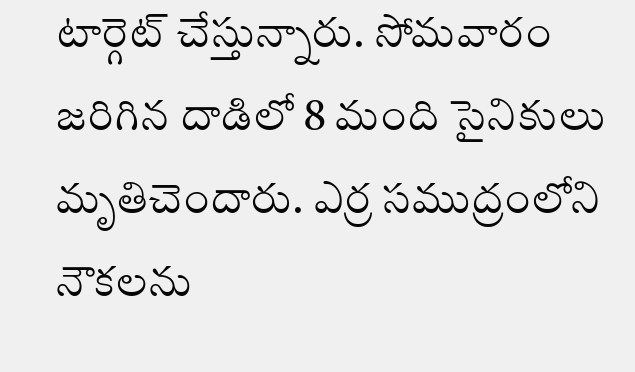టార్గెట్ చేస్తున్నారు. సోమవారం జరిగిన దాడిలో 8 మంది సైనికులు మృతిచెందారు. ఎర్ర సముద్రంలోని నౌకలను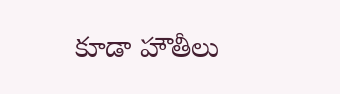కూడా హౌతీలు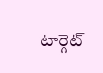టార్గెట్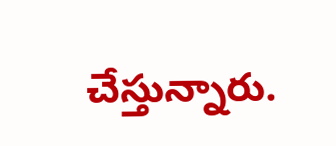చేస్తున్నారు.